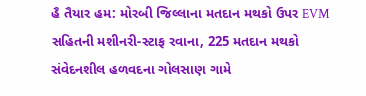હૈ તૈયાર હમ: મોરબી જિલ્લાના મતદાન મથકો ઉપર EVM સહિતની મશીનરી-સ્ટાફ રવાના, 225 મતદાન મથકો સંવેદનશીલ હળવદના ગોલસાણ ગામે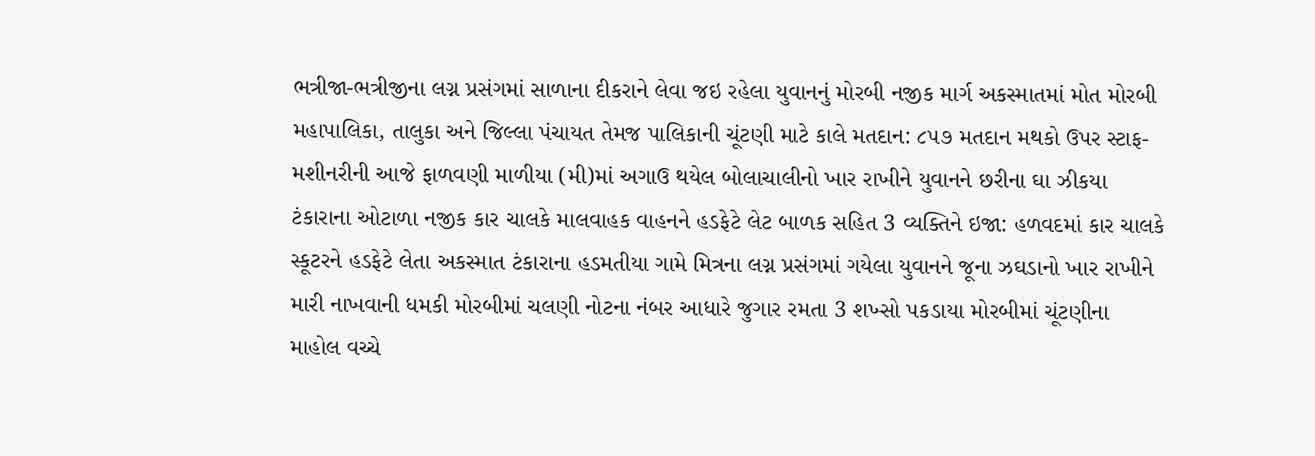ભત્રીજા-ભત્રીજીના લગ્ન પ્રસંગમાં સાળાના દીકરાને લેવા જઇ રહેલા યુવાનનું મોરબી નજીક માર્ગ અકસ્માતમાં મોત મોરબી મહાપાલિકા, તાલુકા અને જિલ્લા પંચાયત તેમજ પાલિકાની ચૂંટણી માટે કાલે મતદાન: ૮૫૭ મતદાન મથકો ઉપર સ્ટાફ-મશીનરીની આજે ફાળવણી માળીયા (મી)માં અગાઉ થયેલ બોલાચાલીનો ખાર રાખીને યુવાનને છરીના ઘા ઝીકયા ટંકારાના ઓટાળા નજીક કાર ચાલકે માલવાહક વાહનને હડફેટે લેટ બાળક સહિત 3 વ્યક્તિને ઇજા: હળવદમાં કાર ચાલકે સ્કૂટરને હડફેટે લેતા અકસ્માત ટંકારાના હડમતીયા ગામે મિત્રના લગ્ન પ્રસંગમાં ગયેલા યુવાનને જૂના ઝઘડાનો ખાર રાખીને મારી નાખવાની ધમકી મોરબીમાં ચલણી નોટના નંબર આધારે જુગાર રમતા 3 શખ્સો પકડાયા મોરબીમાં ચૂંટણીના માહોલ વચ્ચે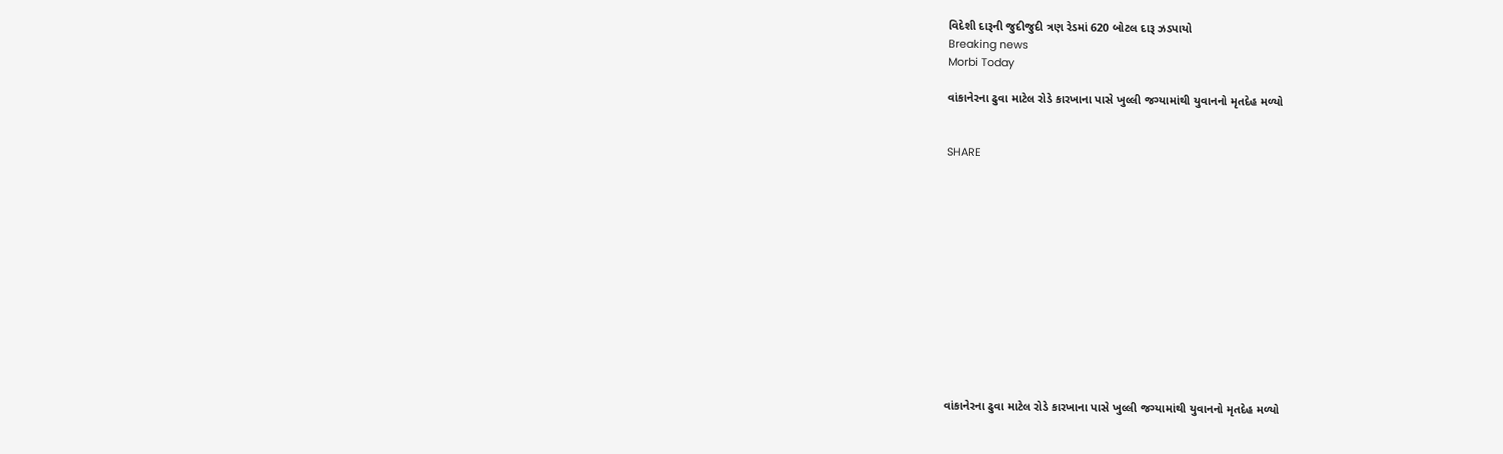વિદેશી દારૂની જુદીજુદી ત્રણ રેડમાં 620 બોટલ દારૂ ઝડપાયો
Breaking news
Morbi Today

વાંકાનેરના ઢુવા માટેલ રોડે કારખાના પાસે ખુલ્લી જગ્યામાંથી યુવાનનો મૃતદેહ મળ્યો


SHARE













વાંકાનેરના ઢુવા માટેલ રોડે કારખાના પાસે ખુલ્લી જગ્યામાંથી યુવાનનો મૃતદેહ મળ્યો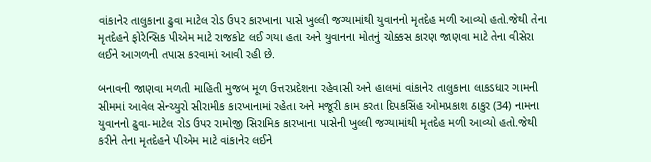વાંકાનેર તાલુકાના ઢુવા માટેલ રોડ ઉપર કારખાના પાસે ખુલ્લી જગ્યામાંથી યુવાનનો મૃતદેહ મળી આવ્યો હતો.જેથી તેના મૃતદેહને ફોરેન્સિક પીએમ માટે રાજકોટ લઈ ગયા હતા અને યુવાનના મોતનું ચોક્કસ કારણ જાણવા માટે તેના વીસેરા લઈને આગળની તપાસ કરવામાં આવી રહી છે.

બનાવની જાણવા મળતી માહિતી મુજબ મૂળ ઉત્તરપ્રદેશના રહેવાસી અને હાલમાં વાંકાનેર તાલુકાના લાકડધાર ગામની સીમમાં આવેલ સેન્ચ્યુરો સીરામીક કારખાનામાં રહેતા અને મજૂરી કામ કરતા દિપકસિંહ ઓમપ્રકાશ ઠાકુર (34) નામના યુવાનનો ઢુવા-માટેલ રોડ ઉપર રામોજી સિરામિક કારખાના પાસેની ખુલ્લી જગ્યામાંથી મૃતદેહ મળી આવ્યો હતો.જેથી કરીને તેના મૃતદેહને પીએમ માટે વાંકાનેર લઈને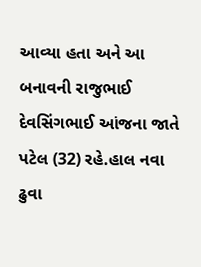આવ્યા હતા અને આ બનાવની રાજુભાઈ દેવસિંગભાઈ આંજના જાતે પટેલ (32) રહે.હાલ નવા ઢુવા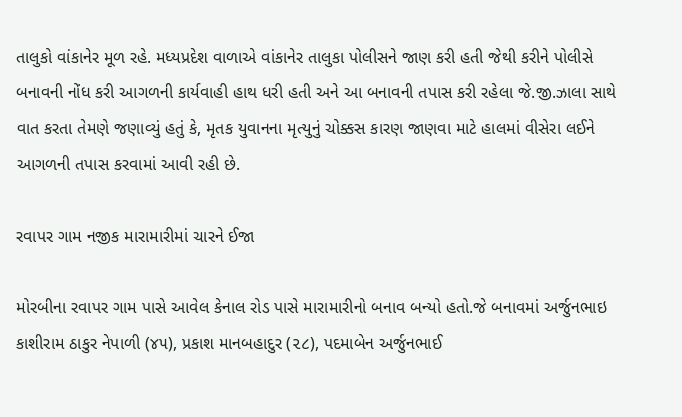તાલુકો વાંકાનેર મૂળ રહે. મધ્યપ્રદેશ વાળાએ વાંકાનેર તાલુકા પોલીસને જાણ કરી હતી જેથી કરીને પોલીસે બનાવની નોંધ કરી આગળની કાર્યવાહી હાથ ધરી હતી અને આ બનાવની તપાસ કરી રહેલા જે.જી.ઝાલા સાથે વાત કરતા તેમણે જણાવ્યું હતું કે, મૃતક યુવાનના મૃત્યુનું ચોક્કસ કારણ જાણવા માટે હાલમાં વીસેરા લઈને આગળની તપાસ કરવામાં આવી રહી છે.

રવાપર ગામ નજીક મારામારીમાં ચારને ઈજા

મોરબીના રવાપર ગામ પાસે આવેલ કેનાલ રોડ પાસે મારામારીનો બનાવ બન્યો હતો.જે બનાવમાં અર્જુનભાઇ કાશીરામ ઠાકુર નેપાળી (૪૫), પ્રકાશ માનબહાદુર (૨૮), પદમાબેન અર્જુનભાઈ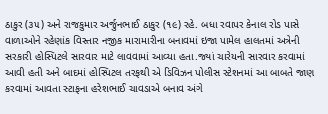ઠાકુર (૩૫) અને રાજકુમાર અર્જુનભાઈ ઠાકુર (૧૯) રહે. બધા રવાપર કેનાલ રોડ પાસે વાળાઓને રહેણાંક વિસ્તાર નજીક મારામારીના બનાવમાં ઇજા પામેલ હાલતમાં અત્રેની સરકારી હોસ્પિટલે સારવાર માટે લાવવામાં આવ્યા હતા.જ્યાં ચારેયની સારવાર કરવામાં આવી હતી અને બાદમાં હોસ્પિટલ તરફથી એ ડિવિઝન પોલીસ સ્ટેશનમાં આ બાબતે જાણ કરવામાં આવતા સ્ટાફના હરેશભાઈ ચાવડાએ બનાવ અંગે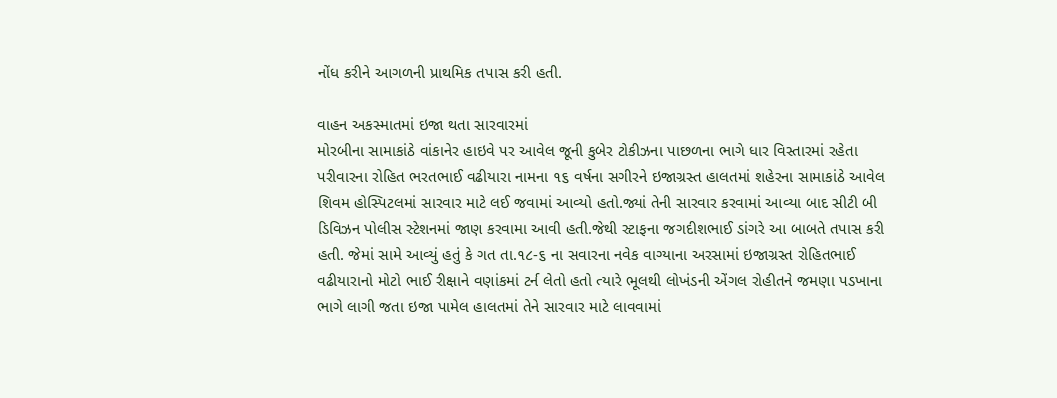નોંધ કરીને આગળની પ્રાથમિક તપાસ કરી હતી.

વાહન અકસ્માતમાં ઇજા થતા સારવારમાં
મોરબીના સામાકાંઠે વાંકાનેર હાઇવે પર આવેલ જૂની કુબેર ટોકીઝના પાછળના ભાગે ધાર વિસ્તારમાં રહેતા પરીવારના રોહિત ભરતભાઈ વઢીયારા નામના ૧૬ વર્ષના સગીરને ઇજાગ્રસ્ત હાલતમાં શહેરના સામાકાંઠે આવેલ શિવમ હોસ્પિટલમાં સારવાર માટે લઈ જવામાં આવ્યો હતો.જ્યાં તેની સારવાર કરવામાં આવ્યા બાદ સીટી બી ડિવિઝન પોલીસ સ્ટેશનમાં જાણ કરવામા આવી હતી.જેથી સ્ટાફના જગદીશભાઈ ડાંગરે આ બાબતે તપાસ કરી હતી. જેમાં સામે આવ્યું હતું કે ગત તા.૧૮-૬ ના સવારના નવેક વાગ્યાના અરસામાં ઇજાગ્રસ્ત રોહિતભાઈ વઢીયારાનો મોટો ભાઈ રીક્ષાને વણાંકમાં ટર્ન લેતો હતો ત્યારે ભૂલથી લોખંડની એંગલ રોહીતને જમણા પડખાના ભાગે લાગી જતા ઇજા પામેલ હાલતમાં તેને સારવાર માટે લાવવામાં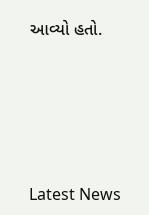આવ્યો હતો.





Latest News